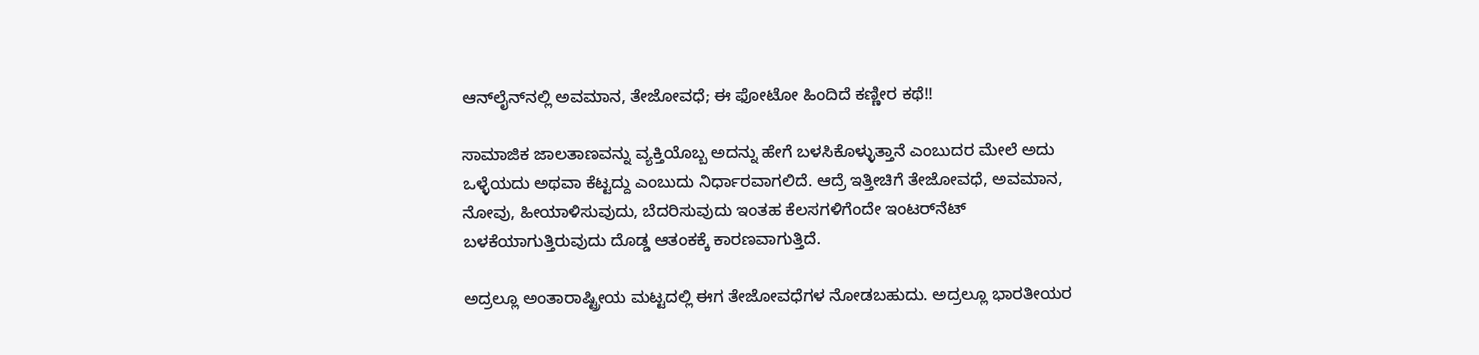ಆನ್‌ಲೈನ್‌ನಲ್ಲಿ ಅವಮಾನ, ತೇಜೋವಧೆ; ಈ ಫೋಟೋ ಹಿಂದಿದೆ ಕಣ್ಣೀರ ಕಥೆ!!

ಸಾಮಾಜಿಕ ಜಾಲತಾಣವನ್ನು ವ್ಯಕ್ತಿಯೊಬ್ಬ ಅದನ್ನು ಹೇಗೆ ಬಳಸಿಕೊಳ್ಳುತ್ತಾನೆ ಎಂಬುದರ ಮೇಲೆ ಅದು ಒಳ್ಳೆಯದು ಅಥವಾ ಕೆಟ್ಟದ್ದು ಎಂಬುದು ನಿರ್ಧಾರವಾಗಲಿದೆ. ಆದ್ರೆ ಇತ್ತೀಚಿಗೆ ತೇಜೋವಧೆ, ಅವಮಾನ, ನೋವು, ಹೀಯಾಳಿಸುವುದು, ಬೆದರಿಸುವುದು ಇಂತಹ ಕೆಲಸಗಳಿಗೆಂದೇ ಇಂಟರ್‌ನೆಟ್ ಬಳಕೆಯಾಗುತ್ತಿರುವುದು ದೊಡ್ಡ ಆತಂಕಕ್ಕೆ ಕಾರಣವಾಗುತ್ತಿದೆ.

ಅದ್ರಲ್ಲೂ ಅಂತಾರಾಷ್ಟ್ರೀಯ ಮಟ್ಟದಲ್ಲಿ ಈಗ ತೇಜೋವಧೆಗಳ ನೋಡಬಹುದು. ಅದ್ರಲ್ಲೂ ಭಾರತೀಯರ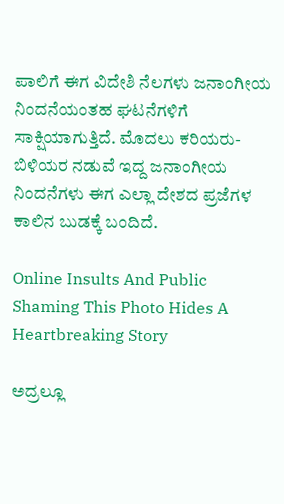ಪಾಲಿಗೆ ಈಗ ವಿದೇಶಿ ನೆಲಗಳು ಜನಾಂಗೀಯ ನಿಂದನೆಯಂತಹ ಘಟನೆಗಳಿಗೆ ಸಾಕ್ಷಿಯಾಗುತ್ತಿದೆ. ಮೊದಲು ಕರಿಯರು-ಬಿಳಿಯರ ನಡುವೆ ಇದ್ದ ಜನಾಂಗೀಯ ನಿಂದನೆಗಳು ಈಗ ಎಲ್ಲಾ ದೇಶದ ಪ್ರಜೆಗಳ ಕಾಲಿನ ಬುಡಕ್ಕೆ ಬಂದಿದೆ.

Online Insults And Public Shaming This Photo Hides A Heartbreaking Story

ಅದ್ರಲ್ಲೂ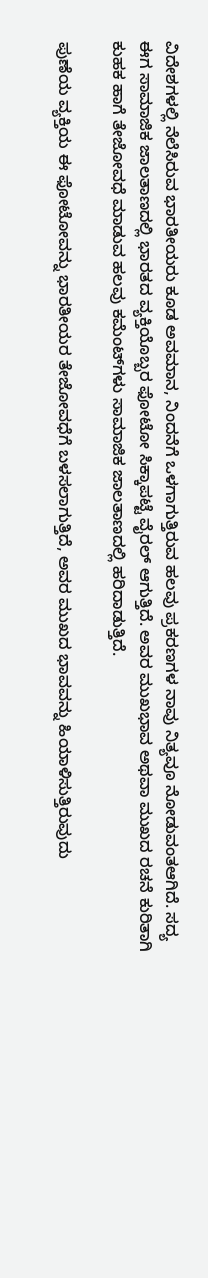ವಿದೇಶಗಳಲ್ಲಿ ನೆಲೆಸಿರುವ ಭಾರತೀಯರು ಕೂಡ ಅವಮಾನ, ನಿಂದನೆಗೆ ಒಳ‍ಗಾಗುತ್ತಿರುವ ಹಲವು ಪ್ರಕರಣಗಳ ನಾವು ನಿತ್ಯವೂ ನೋಡುವಂತಆಗಿದೆ. ಸದ್ಯ ಈಗ ಸಾಮಾಜಿಕ ಜಾಲತಾಣದಲ್ಲಿ ಭಾರತದ ವ್ಯಕ್ತಿಯೊಬ್ಬರ ಫೋಟೋ ಸಿಕ್ಕಾಪಟ್ಟೆ ವೈರಲ್ ಆಗುತ್ತಿದೆ. ಅವರ ಮುಖಭಾವ ಅಥವಾ ಮುಖದ ರಚನೆ ಕುರಿತಾಗಿ ಕುಹಕ ಹಾಗೆ ತೇಜೋವಧೆ ಮಾಡುವ ಹಲವು ಕಮೆಂಟ್‌ಗಳು ಸಾಮಾಜಿಕ ಜಾಲತಾಣದಲ್ಲಿ ಹರಿದಾಡುತ್ತಿದೆ.

ಪುಣೆಯ ವ್ಯಕ್ತಿಯ ಈ ಫೋಟೋವನ್ನು ಭಾರತೀಯರ ತೇಜೋವಧೆಗೆ ಬಳಸಲಾಗುತ್ತಿದೆ, ಅವರ ಮುಖದ ಭಾವವನ್ನು ಹಿಯಾಳಿಸುತ್ತಿರುವುದು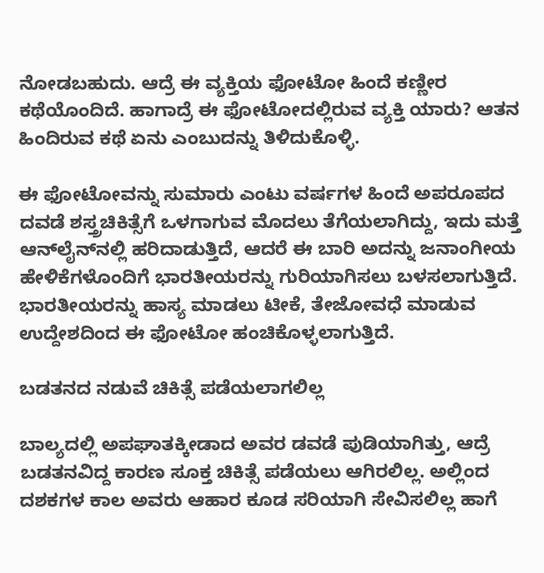ನೋಡಬಹುದು. ಆದ್ರೆ ಈ ವ್ಯಕ್ತಿಯ ಫೋಟೋ ಹಿಂದೆ ಕಣ್ಣೀರ ಕಥೆಯೊಂದಿದೆ. ಹಾಗಾದ್ರೆ ಈ ಫೋಟೋದಲ್ಲಿರುವ ವ್ಯಕ್ತಿ ಯಾರು? ಆತನ ಹಿಂದಿರುವ ಕಥೆ ಏನು ಎಂಬುದನ್ನು ತಿಳಿದುಕೊಳ್ಳಿ.

ಈ ಫೋಟೋವನ್ನು ಸುಮಾರು ಎಂಟು ವರ್ಷಗಳ ಹಿಂದೆ ಅಪರೂಪದ ದವಡೆ ಶಸ್ತ್ರಚಿಕಿತ್ಸೆಗೆ ಒಳಗಾಗುವ ಮೊದಲು ತೆಗೆಯಲಾಗಿದ್ದು, ಇದು ಮತ್ತೆ ಆನ್‌ಲೈನ್‌ನಲ್ಲಿ ಹರಿದಾಡುತ್ತಿದೆ, ಆದರೆ ಈ ಬಾರಿ ಅದನ್ನು ಜನಾಂಗೀಯ ಹೇಳಿಕೆಗಳೊಂದಿಗೆ ಭಾರತೀಯರನ್ನು ಗುರಿಯಾಗಿಸಲು ಬಳಸಲಾಗುತ್ತಿದೆ. ಭಾರತೀಯರನ್ನು ಹಾಸ್ಯ ಮಾಡಲು ಟೀಕೆ, ತೇಜೋವಧೆ ಮಾಡುವ ಉದ್ದೇಶದಿಂದ ಈ ಫೋಟೋ ಹಂಚಿಕೊಳ್ಳಲಾಗುತ್ತಿದೆ.

ಬಡತನದ ನಡುವೆ ಚಿಕಿತ್ಸೆ ಪಡೆಯಲಾಗಲಿಲ್ಲ

ಬಾಲ್ಯದಲ್ಲಿ ಅಪಘಾತಕ್ಕೀಡಾದ ಅವರ ಡವಡೆ ಪುಡಿಯಾಗಿತ್ತು, ಆದ್ರೆ ಬಡತನವಿದ್ದ ಕಾರಣ ಸೂಕ್ತ ಚಿಕಿತ್ಸೆ ಪಡೆಯಲು ಆಗಿರಲಿಲ್ಲ. ಅಲ್ಲಿಂದ ದಶಕಗಳ ಕಾಲ ಅವರು ಆಹಾರ ಕೂಡ ಸರಿಯಾಗಿ ಸೇವಿಸಲಿಲ್ಲ ಹಾಗೆ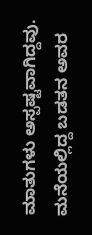ಮಾತುಗಳು ಅಸ್ಪಷ್ಟವಾಗಿದ್ದವು. ಮನೆಯಲ್ಲಿದ್ದ ಬಡತನ ಅವರ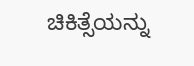ಚಿಕಿತ್ಸೆಯನ್ನು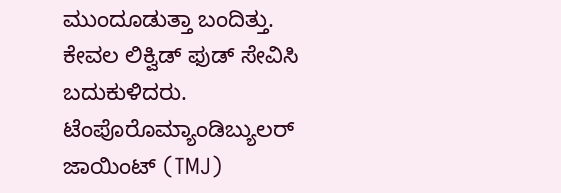ಮುಂದೂಡುತ್ತಾ ಬಂದಿತ್ತು. ಕೇವಲ ಲಿಕ್ವಿಡ್ ಫುಡ್ ಸೇವಿಸಿ ಬದುಕುಳಿದರು. ಟೆಂಪೊರೊಮ್ಯಾಂಡಿಬ್ಯುಲರ್ ಜಾಯಿಂಟ್ (TMJ)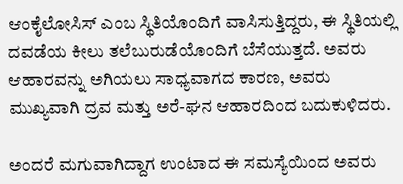ಆಂಕೈಲೋಸಿಸ್ ಎಂಬ ಸ್ಥಿತಿಯೊಂದಿಗೆ ವಾಸಿಸುತ್ತಿದ್ದರು, ಈ ಸ್ಥಿತಿಯಲ್ಲಿ ದವಡೆಯ ಕೀಲು ತಲೆಬುರುಡೆಯೊಂದಿಗೆ ಬೆಸೆಯುತ್ತದೆ. ಅವರು ಆಹಾರವನ್ನು ಅಗಿಯಲು ಸಾಧ್ಯವಾಗದ ಕಾರಣ, ಅವರು ಮುಖ್ಯವಾಗಿ ದ್ರವ ಮತ್ತು ಅರೆ-ಘನ ಆಹಾರದಿಂದ ಬದುಕುಳಿದರು.

ಅಂದರೆ ಮಗುವಾಗಿದ್ದಾಗ ಉಂಟಾದ ಈ ಸಮಸ್ಯೆಯಿಂದ ಅವರು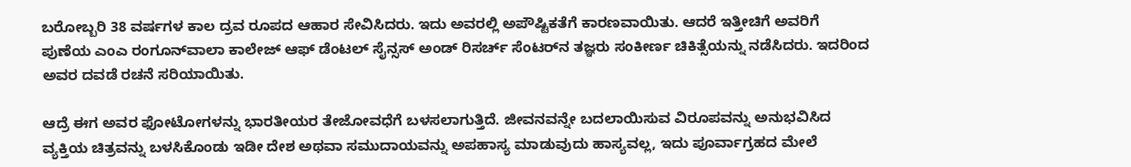ಬರೋಬ್ಬರಿ 38 ವರ್ಷಗಳ ಕಾಲ ದ್ರವ ರೂಪದ ಆಹಾರ ಸೇವಿಸಿದರು. ಇದು ಅವರಲ್ಲಿ ಅಪೌಷ್ಟಿಕತೆಗೆ ಕಾರಣವಾಯಿತು. ಆದರೆ ಇತ್ತೀಚಿಗೆ ಅವರಿಗೆ ಪುಣೆಯ ಎಂಎ ರಂಗೂನ್‌ವಾಲಾ ಕಾಲೇಜ್ ಆಫ್ ಡೆಂಟಲ್ ಸೈನ್ಸಸ್ ಅಂಡ್ ರಿಸರ್ಚ್ ಸೆಂಟರ್‌ನ ತಜ್ಞರು ಸಂಕೀರ್ಣ ಚಿಕಿತ್ಸೆಯನ್ನು ನಡೆಸಿದರು. ಇದರಿಂದ ಅವರ ದವಡೆ ರಚನೆ ಸರಿಯಾಯಿತು.

ಆದ್ರೆ ಈಗ ಅವರ ಫೋಟೋಗಳನ್ನು ಭಾರತೀಯರ ತೇಜೋವಧೆಗೆ ಬಳಸಲಾಗುತ್ತಿದೆ. ಜೀವನವನ್ನೇ ಬದಲಾಯಿಸುವ ವಿರೂಪವನ್ನು ಅನುಭವಿಸಿದ ವ್ಯಕ್ತಿಯ ಚಿತ್ರವನ್ನು ಬಳಸಿಕೊಂಡು ಇಡೀ ದೇಶ ಅಥವಾ ಸಮುದಾಯವನ್ನು ಅಪಹಾಸ್ಯ ಮಾಡುವುದು ಹಾಸ್ಯವಲ್ಲ, ಇದು ಪೂರ್ವಾಗ್ರಹದ ಮೇಲೆ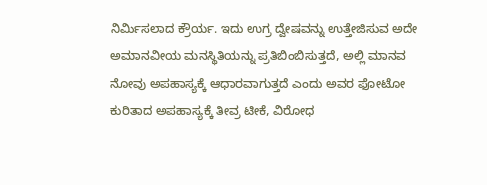ನಿರ್ಮಿಸಲಾದ ಕ್ರೌರ್ಯ. ಇದು ಉಗ್ರ ದ್ವೇಷವನ್ನು ಉತ್ತೇಜಿಸುವ ಅದೇ ಅಮಾನವೀಯ ಮನಸ್ಥಿತಿಯನ್ನು ಪ್ರತಿಬಿಂಬಿಸುತ್ತದೆ, ಅಲ್ಲಿ ಮಾನವ ನೋವು ಅಪಹಾಸ್ಯಕ್ಕೆ ಆಧಾರವಾಗುತ್ತದೆ ಎಂದು ಅವರ ಫೋಟೋ ಕುರಿತಾದ ಅಪಹಾಸ್ಯಕ್ಕೆ ತೀವ್ರ ಟೀಕೆ, ವಿರೋಧ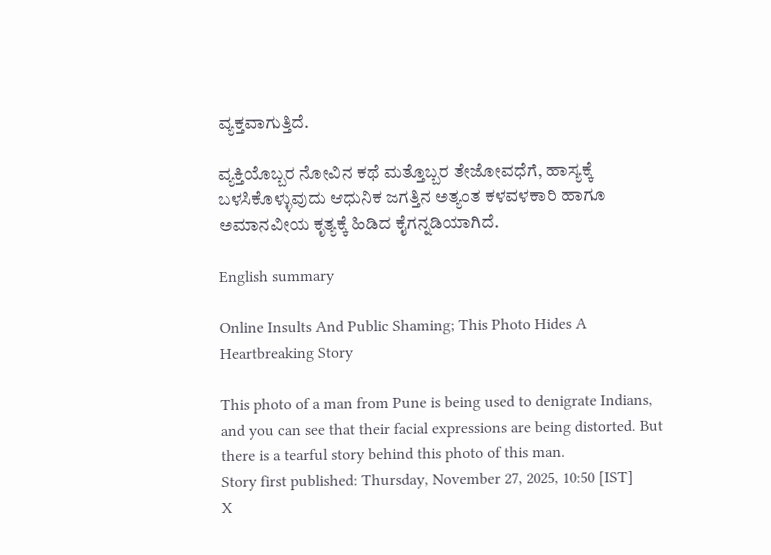ವ್ಯಕ್ತವಾಗುತ್ತಿದೆ.

ವ್ಯಕ್ತಿಯೊಬ್ಬರ ನೋವಿನ ಕಥೆ ಮತ್ತೊಬ್ಬರ ತೇಜೋವಧೆಗೆ, ಹಾಸ್ಯಕ್ಕೆ ಬಳಸಿಕೊಳ್ಳುವುದು ಆಧುನಿಕ ಜಗತ್ತಿನ ಅತ್ಯಂತ ಕಳವಳಕಾರಿ ಹಾಗೂ ಅಮಾನವೀಯ ಕೃತ್ಯಕ್ಕೆ ಹಿಡಿದ ಕೈಗನ್ನಡಿಯಾಗಿದೆ.

English summary

Online Insults And Public Shaming; This Photo Hides A Heartbreaking Story

This photo of a man from Pune is being used to denigrate Indians, and you can see that their facial expressions are being distorted. But there is a tearful story behind this photo of this man.
Story first published: Thursday, November 27, 2025, 10:50 [IST]
X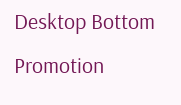Desktop Bottom Promotion